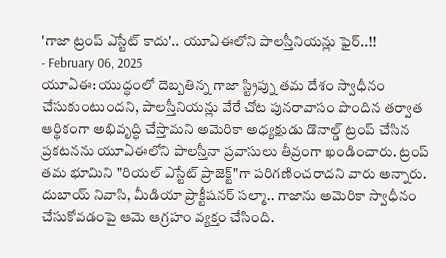'గాజా ట్రంప్ ఎస్టేట్ కాదు'.. యూఏఈలోని పాలస్తీనియన్లు ఫైర్..!!
- February 06, 2025
యూఏఈ: యుద్ధంలో దెబ్బతిన్న గాజా స్ట్రిప్ను తమ దేశం స్వాధీనం చేసుకుంటుందని, పాలస్తీనియన్లు వేరే చోట పునరావాసం పొందిన తర్వాత ఆర్థికంగా అభివృద్ధి చేస్తామని అమెరికా అధ్యక్షుడు డొనాల్డ్ ట్రంప్ చేసిన ప్రకటనను యూఏఈలోని పాలస్తీనా ప్రవాసులు తీవ్రంగా ఖండించారు. ట్రంప్ తమ భూమిని "రియల్ ఎస్టేట్ ప్రాజెక్ట్"గా పరిగణించరాదని వారు అన్నారు. దుబాయ్ నివాసి, మీడియా ప్రాక్టీషనర్ సల్మా.. గాజాను అమెరికా స్వాధీనం చేసుకోవడంపై ఆమె ఆగ్రహం వ్యక్తం చేసింది.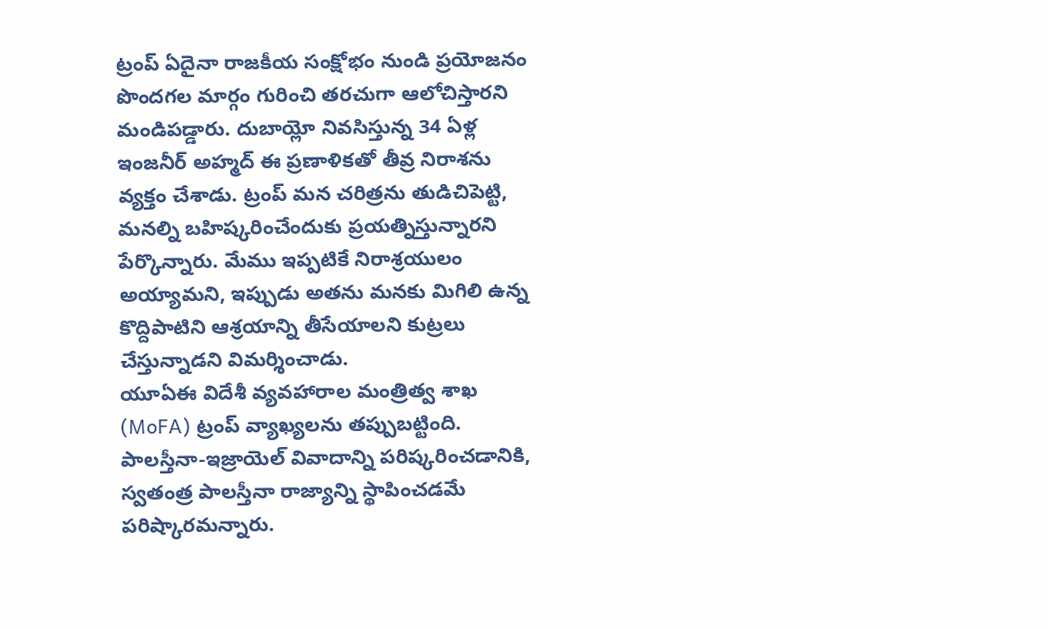ట్రంప్ ఏదైనా రాజకీయ సంక్షోభం నుండి ప్రయోజనం పొందగల మార్గం గురించి తరచుగా ఆలోచిస్తారని మండిపడ్డారు. దుబాయ్లో నివసిస్తున్న 34 ఏళ్ల ఇంజనీర్ అహ్మద్ ఈ ప్రణాళికతో తీవ్ర నిరాశను వ్యక్తం చేశాడు. ట్రంప్ మన చరిత్రను తుడిచిపెట్టి, మనల్ని బహిష్కరించేందుకు ప్రయత్నిస్తున్నారని పేర్కొన్నారు. మేము ఇప్పటికే నిరాశ్రయులం అయ్యామని, ఇప్పుడు అతను మనకు మిగిలి ఉన్న కొద్దిపాటిని ఆశ్రయాన్ని తీసేయాలని కుట్రలు చేస్తున్నాడని విమర్శించాడు.
యూఏఈ విదేశీ వ్యవహారాల మంత్రిత్వ శాఖ (MoFA) ట్రంప్ వ్యాఖ్యలను తప్పుబట్టింది. పాలస్తీనా-ఇజ్రాయెల్ వివాదాన్ని పరిష్కరించడానికి, స్వతంత్ర పాలస్తీనా రాజ్యాన్ని స్థాపించడమే పరిష్కారమన్నారు.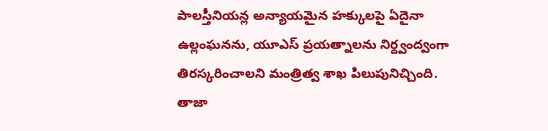పాలస్తీనియన్ల అన్యాయమైన హక్కులపై ఏదైనా ఉల్లంఘనను, యూఎస్ ప్రయత్నాలను నిర్ద్వంద్వంగా తిరస్కరించాలని మంత్రిత్వ శాఖ పిలుపునిచ్చింది.
తాజా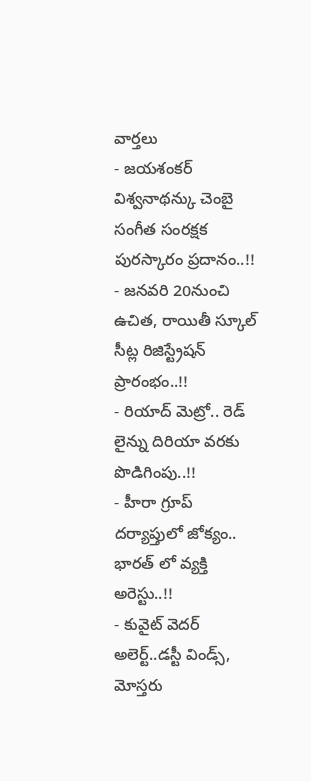వార్తలు
- జయశంకర్ విశ్వనాథన్కు చెంబై సంగీత సంరక్షక పురస్కారం ప్రదానం..!!
- జనవరి 20నుంచి ఉచిత, రాయితీ స్కూల్ సీట్ల రిజిస్ట్రేషన్ ప్రారంభం..!!
- రియాద్ మెట్రో.. రెడ్ లైన్ను దిరియా వరకు పొడిగింపు..!!
- హీరా గ్రూప్ దర్యాప్తులో జోక్యం.. భారత్ లో వ్యక్తి అరెస్టు..!!
- కువైట్ వెదర్ అలెర్ట్..డస్టీ విండ్స్, మోస్తరు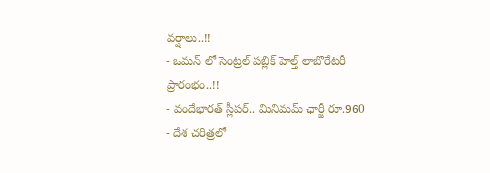వర్షాలు..!!
- ఒమన్ లో సెంట్రల్ పబ్లిక్ హెల్త్ లాబొరేటరీ ప్రారంభం..!!
- వందేభారత్ స్లీపర్.. మినిమమ్ ఛార్జీ రూ.960
- దేశ చరిత్రలో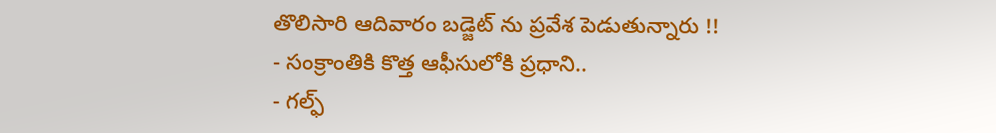తొలిసారి ఆదివారం బడ్జెట్ ను ప్రవేశ పెడుతున్నారు !!
- సంక్రాంతికి కొత్త ఆఫీసులోకి ప్రధాని..
- గల్ఫ్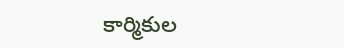కార్మికుల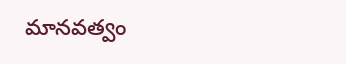మానవత్వం